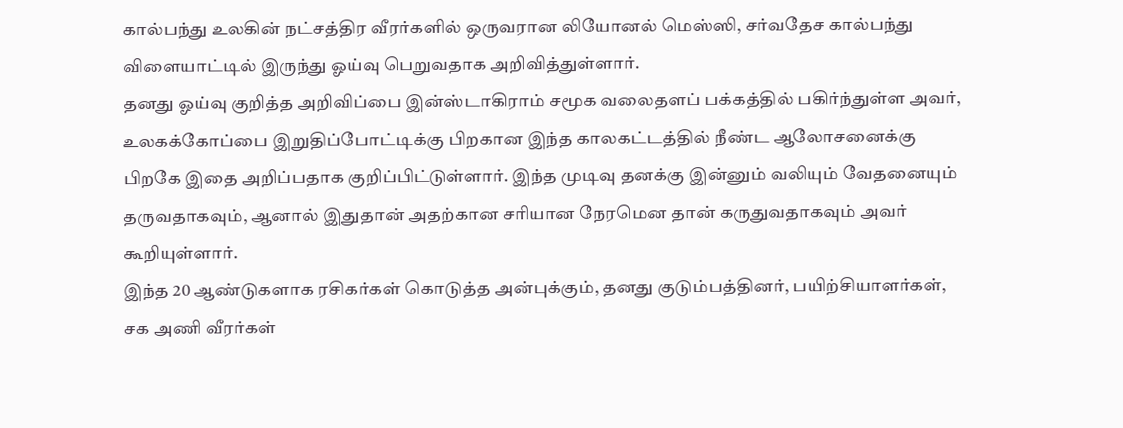கால்பந்து உலகின் நட்சத்திர வீரர்களில் ஒருவரான லியோனல் மெஸ்ஸி, சர்வதேச கால்பந்து விளையாட்டில் இருந்து ஓய்வு பெறுவதாக அறிவித்துள்ளார்.
தனது ஓய்வு குறித்த அறிவிப்பை இன்ஸ்டாகிராம் சமூக வலைதளப் பக்கத்தில் பகிர்ந்துள்ள அவர், உலகக்கோப்பை இறுதிப்போட்டிக்கு பிறகான இந்த காலகட்டத்தில் நீண்ட ஆலோசனைக்கு பிறகே இதை அறிப்பதாக குறிப்பிட்டுள்ளார். இந்த முடிவு தனக்கு இன்னும் வலியும் வேதனையும் தருவதாகவும், ஆனால் இதுதான் அதற்கான சரியான நேரமென தான் கருதுவதாகவும் அவர் கூறியுள்ளார்.
இந்த 20 ஆண்டுகளாக ரசிகர்கள் கொடுத்த அன்புக்கும், தனது குடும்பத்தினர், பயிற்சியாளர்கள், சக அணி வீரர்கள்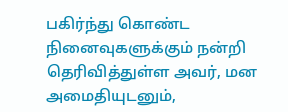பகிர்ந்து கொண்ட நினைவுகளுக்கும் நன்றி தெரிவித்துள்ள அவர், மன அமைதியுடனும்,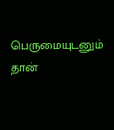பெருமையுடனும் தான்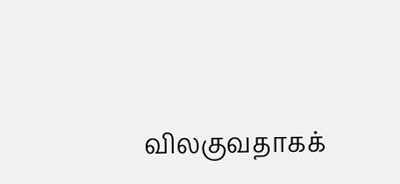விலகுவதாகக்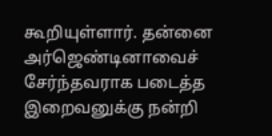கூறியுள்ளார். தன்னை அர்ஜெண்டினாவைச் சேர்ந்தவராக படைத்த இறைவனுக்கு நன்றி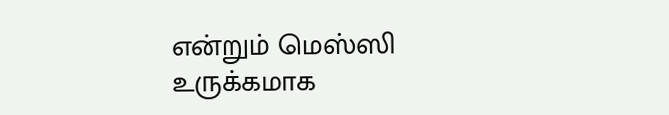என்றும் மெஸ்ஸி உருக்கமாக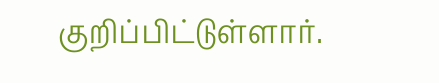குறிப்பிட்டுள்ளார்.